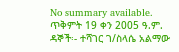No summary available.
ጥቅምት 19 ቀን 2005 ዓ.ም.
ዳኞች፡- ተሻገር ገ/ስላሴ አልማው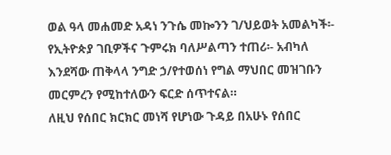ወል ዓላ መሐመድ አዳነ ንጉሴ መኰንን ገ/ህይወት አመልካች፡- የኢትዮጵያ ገቢዎችና ጉምሩክ ባለሥልጣን ተጠሪ፡- አብካለ እንደሻው ጠቅላላ ንግድ ኃ/የተወሰነ የግል ማህበር መዝገቡን መርምረን የሚከተለውን ፍርድ ሰጥተናል።
ለዚህ የሰበር ክርክር መነሻ የሆነው ጉዳይ በአሁኑ የሰበር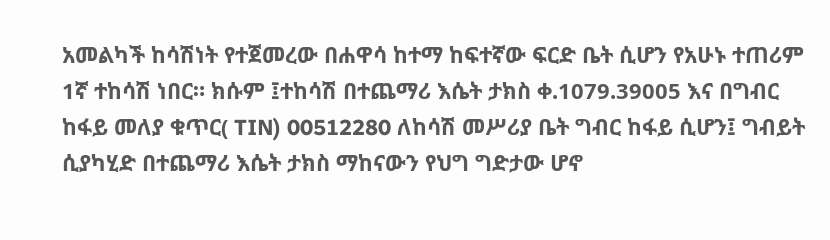አመልካች ከሳሽነት የተጀመረው በሐዋሳ ከተማ ከፍተኛው ፍርድ ቤት ሲሆን የአሁኑ ተጠሪም 1ኛ ተከሳሽ ነበር። ክሱም ፤ተከሳሽ በተጨማሪ እሴት ታክስ ቀ.1079.39005 እና በግብር ከፋይ መለያ ቁጥር( TIN) 00512280 ለከሳሽ መሥሪያ ቤት ግብር ከፋይ ሲሆን፤ ግብይት ሲያካሂድ በተጨማሪ እሴት ታክስ ማከናውን የህግ ግድታው ሆኖ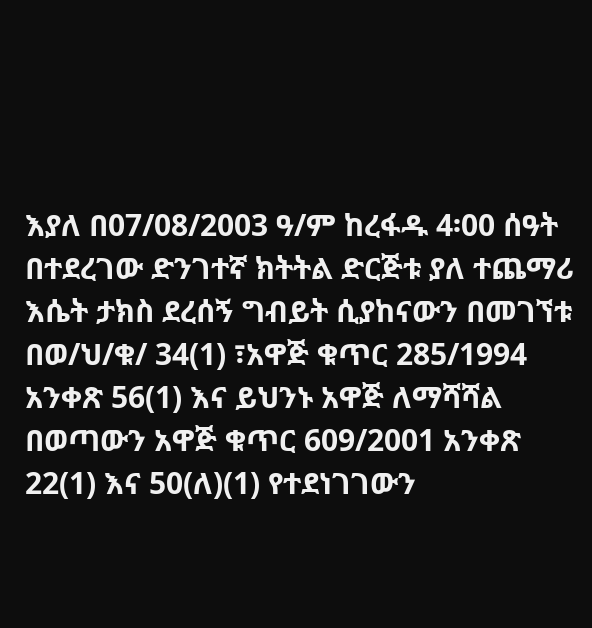እያለ በ07/08/2003 ዓ/ም ከረፋዱ 4፡00 ሰዓት በተደረገው ድንገተኛ ክትትል ድርጅቱ ያለ ተጨማሪ እሴት ታክስ ደረሰኝ ግብይት ሲያከናውን በመገኘቱ በወ/ህ/ቁ/ 34(1) ፣አዋጅ ቁጥር 285/1994 አንቀጽ 56(1) እና ይህንኑ አዋጅ ለማሻሻል በወጣውን አዋጅ ቁጥር 609/2001 አንቀጽ 22(1) እና 50(ለ)(1) የተደነገገውን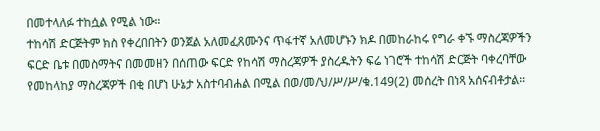በመተላለፉ ተከሷል የሚል ነው።
ተከሳሽ ድርጅትም ክስ የቀረበበትን ወንጀል አለመፈጸሙንና ጥፋተኛ አለመሆኑን ክዶ በመከራከሩ የግራ ቀኙ ማስረጃዎችን ፍርድ ቤቱ በመስማትና በመመዘን በሰጠው ፍርድ የከሳሽ ማስረጃዎች ያስረዱትን ፍሬ ነገሮች ተከሳሽ ድርጅት ባቀረባቸው የመከላከያ ማስረጃዎች በቂ በሆነ ሁኔታ አስተባብሐል በሚል በወ/መ/ህ/ሥ/ሥ/ቁ.149(2) መሰረት በነጻ አሰናብቶታል።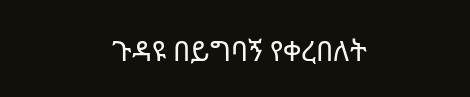ጉዳዩ በይግባኝ የቀረበለት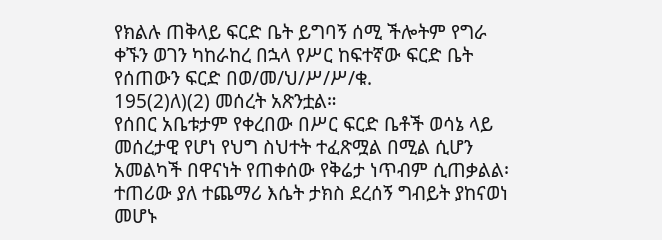የክልሉ ጠቅላይ ፍርድ ቤት ይግባኝ ሰሚ ችሎትም የግራ ቀኙን ወገን ካከራከረ በኋላ የሥር ከፍተኛው ፍርድ ቤት የሰጠውን ፍርድ በወ/መ/ህ/ሥ/ሥ/ቁ.
195(2)ለ)(2) መሰረት አጽንቷል።
የሰበር አቤቱታም የቀረበው በሥር ፍርድ ቤቶች ወሳኔ ላይ መሰረታዊ የሆነ የህግ ስህተት ተፈጽሟል በሚል ሲሆን አመልካች በዋናነት የጠቀሰው የቅሬታ ነጥብም ሲጠቃልል፡ተጠሪው ያለ ተጨማሪ እሴት ታክስ ደረሰኝ ግብይት ያከናወነ መሆኑ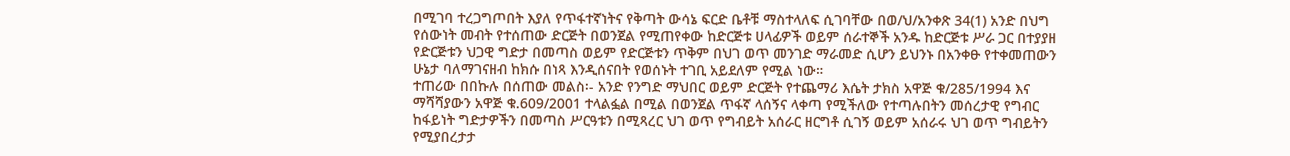በሚገባ ተረጋግጦበት እያለ የጥፋተኛነትና የቅጣት ውሳኔ ፍርድ ቤቶቹ ማስተላለፍ ሲገባቸው በወ/ህ/አንቀጽ 34(1) አንድ በህግ የሰውነት መብት የተሰጠው ድርጅት በወንጀል የሚጠየቀው ከድርጅቱ ሀላፊዎች ወይም ሰራተኞች አንዱ ከድርጅቱ ሥራ ጋር በተያያዘ የድርጅቱን ህጋዊ ግድታ በመጣስ ወይም የድርጅቱን ጥቅም በህገ ወጥ መንገድ ማራመድ ሲሆን ይህንኑ በአንቀፁ የተቀመጠውን ሁኔታ ባለማገናዘብ ከክሱ በነጻ እንዲሰናበት የወሰኑት ተገቢ አይደለም የሚል ነው።
ተጠሪው በበኩሉ በሰጠው መልስ፡- አንድ የንግድ ማህበር ወይም ድርጅት የተጨማሪ እሴት ታክስ አዋጅ ቁ/285/1994 እና ማሻሻያውን አዋጅ ቁ.609/2001 ተላልፏል በሚል በወንጀል ጥፋኛ ላሰኝና ላቀጣ የሚችለው የተጣሉበትን መሰረታዊ የግብር ከፋይነት ግድታዎችን በመጣስ ሥርዓቱን በሚጻረር ህገ ወጥ የግብይት አሰራር ዘርግቶ ሲገኝ ወይም አሰራሩ ህገ ወጥ ግብይትን የሚያበረታታ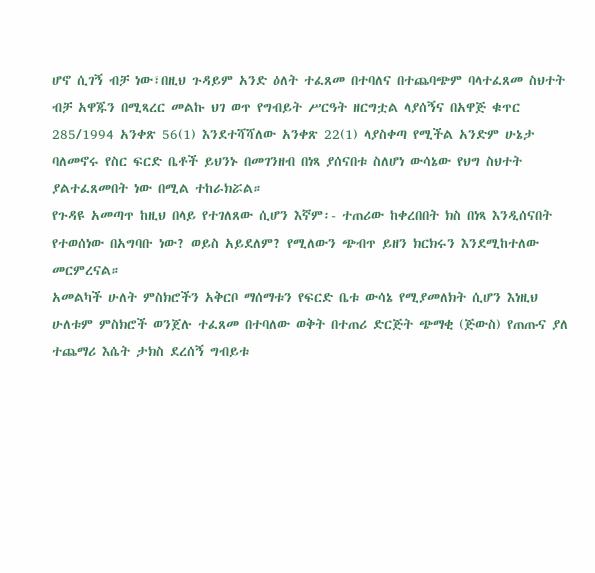ሆኖ ሲገኝ ብቻ ነው፣በዚህ ጉዳይም አንድ ዕለት ተፈጸመ በተባለና በተጨባጭም ባላተፈጸመ ስህተት ብቻ አዋጁን በሚጻረር መልኩ ህገ ወጥ የግብይት ሥርዓት ዘርግቷል ላያሰኝና በአዋጅ ቁጥር 285/1994 አንቀጽ 56(1) እንደተሻሻለው አንቀጽ 22(1) ላያስቀጣ የሚችል አንድም ሁኔታ ባለመኖሩ የስር ፍርድ ቤቶች ይህንኑ በመገንዘብ በነጻ ያሰናበቱ ስለሆነ ውሳኔው የህግ ስህተት ያልተፈጸመበት ነው በሚል ተከራክሯል።
የጉዳዩ አመጣጥ ከዚህ በላይ የተገለጸው ሲሆን እኛም፡- ተጠሪው ከቀረበበት ክስ በነጻ እንዲሰናበት የተወሰነው በአግባቡ ነው? ወይስ አይደለም? የሚለውን ጭብጥ ይዘን ክርክሩን እንደሚከተለው መርምረናል።
አመልካች ሁለት ምስክሮችን አቅርቦ ማሰማቱን የፍርድ ቤቱ ውሳኔ የሚያመለክት ሲሆን እነዚህ ሁለቱም ምስክሮች ወንጀሉ ተፈጸመ በተባለው ወቅት በተጠሪ ድርጅት ጭማቂ (ጅውስ) የጠጡና ያለ ተጨማሪ እሴት ታክስ ደረሰኝ ግብይቱ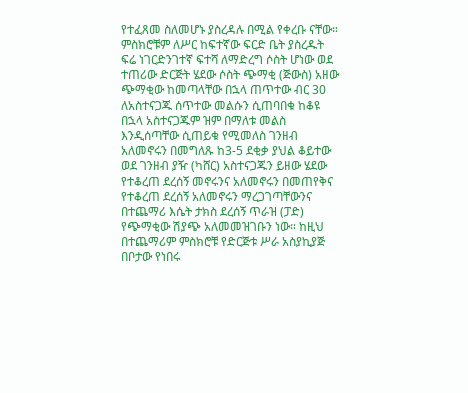የተፈጸመ ስለመሆኑ ያስረዳሉ በሚል የቀረቡ ናቸው። ምስክሮቹም ለሥር ከፍተኛው ፍርድ ቤት ያስረዱት ፍሬ ነገርድንገተኛ ፍተሻ ለማድረግ ሶስት ሆነው ወደ ተጠሪው ድርጅት ሄደው ሶስት ጭማቂ (ጅውስ) አዘው ጭማቂው ከመጣላቸው በኋላ ጠጥተው ብር 30 ለአስተናጋጁ ሰጥተው መልሱን ሲጠባበቁ ከቆዩ በኋላ አስተናጋጁም ዝም በማለቱ መልስ እንዲሰጣቸው ሲጠይቁ የሚመለስ ገንዘብ አለመኖሩን በመግለጹ ከ3-5 ደቂቃ ያህል ቆይተው ወደ ገንዘብ ያዥ (ካሸር) አስተናጋጁን ይዘው ሄደው የተቆረጠ ደረሰኝ መኖሩንና አለመኖሩን በመጠየቅና የተቆረጠ ደረሰኝ አለመኖሩን ማረጋገጣቸውንና በተጨማሪ እሴት ታክስ ደረሰኝ ጥራዝ (ፓድ) የጭማቂው ሽያጭ አለመመዝገቡን ነው። ከዚህ በተጨማሪም ምስክሮቹ የድርጅቱ ሥራ አስያኪያጅ በቦታው የነበሩ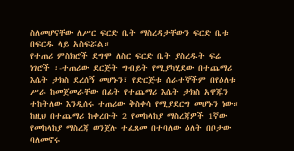ስለመሆናቸው ለሥር ፍርድ ቤት ማስረዳታቸውን ፍርድ ቤቱ በፍርዱ ላይ አስፍሯል።
የተጠሪ ምስክሮች ደግሞ ለስር ፍርድ ቤት ያስረዱት ፍሬ ነገሮች ፡-ተጠሪው ደርጅት ግብይት የሚያካሂደው በተጨማሪ እሴት ታክስ ደረሰኝ መሆኑን፣ የድርጅቱ ሰራተኞችም በየዕለቱ ሥራ ከመጀመራቸው በፊት የተጨማሪ እሴት ታክስ አዋጁን ተከትለው እንዲሰሩ ተጠሪው ቅስቀሳ የሚያደርግ መሆኑን ነው። ከዚህ በተጨማሪ ከቀረቡት 2 የመከላከያ ማስረጃዎች 1ኛው የመከላከያ ማስረጃ ወንጀሉ ተፈጸመ በተባለው ዕለት በቦታው ባለመኖሩ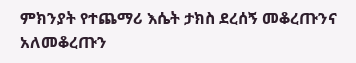ምክንያት የተጨማሪ እሴት ታክስ ደረሰኝ መቆረጡንና አለመቆረጡን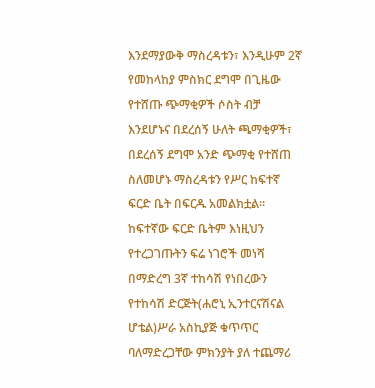እንደማያውቅ ማስረዳቱን፣ እንዲሁም 2ኛ የመከላከያ ምስክር ደግሞ በጊዜው የተሸጡ ጭማቂዎች ሶስት ብቻ እንደሆኑና በደረሰኝ ሁለት ጫማቂዎች፣ በደረሰኝ ደግሞ አንድ ጭማቂ የተሸጠ ስለመሆኑ ማስረዳቱን የሥር ከፍተኛ ፍርድ ቤት በፍርዱ አመልክቷል። ከፍተኛው ፍርድ ቤትም እነዚህን የተረጋገጡትን ፍሬ ነገሮች መነሻ በማድረግ 3ኛ ተከሳሽ የነበረውን የተከሳሽ ድርጅት(ሐሮኒ ኢንተርናሽናል ሆቴል)ሥራ አስኪያጅ ቁጥጥር ባለማድረጋቸው ምክንያት ያለ ተጨማሪ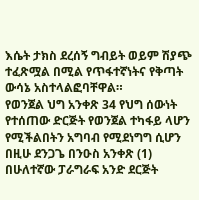እሴት ታክስ ደረሰኝ ግብይት ወይም ሽያጭ ተፈጽሟል በሚል የጥፋተኛነትና የቅጣት ውሳኔ አስተላልፎባቸዋል።
የወንጀል ህግ አንቀጽ 34 የህግ ሰውነት የተሰጠው ድርጅት የወንጀል ተካፋይ ላሆን የሚችልበትን አግባብ የሚደነግግ ሲሆን በዚሁ ደንጋጌ በንዑስ አንቀጽ (1) በሁለተኛው ፓራግራፍ አንድ ደርጅት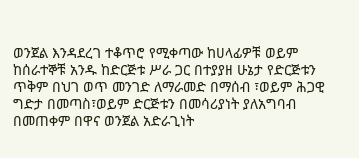ወንጀል እንዳደረገ ተቆጥሮ የሚቀጣው ከሀላፊዎቹ ወይም ከሰራተኞቹ አንዱ ከድርጅቱ ሥራ ጋር በተያያዘ ሁኔታ የድርጅቱን ጥቅም በህገ ወጥ መንገድ ለማራመድ በማሰብ ፣ወይም ሕጋዊ ግድታ በመጣስ፣ወይም ድርጅቱን በመሳሪያነት ያለአግባብ በመጠቀም በዋና ወንጀል አድራጊነት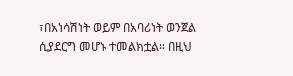፣በአነሳሽነት ወይም በአባሪነት ወንጀል ሲያደርግ መሆኑ ተመልክቷል። በዚህ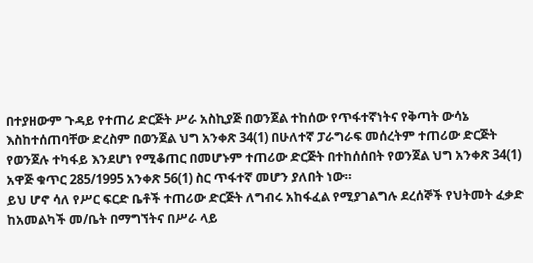በተያዘውም ጉዳይ የተጠሪ ድርጅት ሥራ አስኪያጅ በወንጀል ተከሰው የጥፋተኛነትና የቅጣት ውሳኔ እስከተሰጠባቸው ድረስም በወንጀል ህግ አንቀጽ 34(1) በሁለተኛ ፓራግራፍ መሰረትም ተጠሪው ድርጅት የወንጀሉ ተካፋይ እንደሆነ የሚቆጠር በመሆኑም ተጠሪው ድርጅት በተከሰሰበት የወንጀል ህግ አንቀጽ 34(1) አዋጅ ቁጥር 285/1995 አንቀጽ 56(1) ስር ጥፋተኛ መሆን ያለበት ነው።
ይህ ሆኖ ሳለ የሥር ፍርድ ቤቶች ተጠሪው ድርጅት ለግብሩ አከፋፈል የሚያገልግሉ ደረሰኞች የህትመት ፈቃድ ከአመልካች መ/ቤት በማግኘትና በሥራ ላይ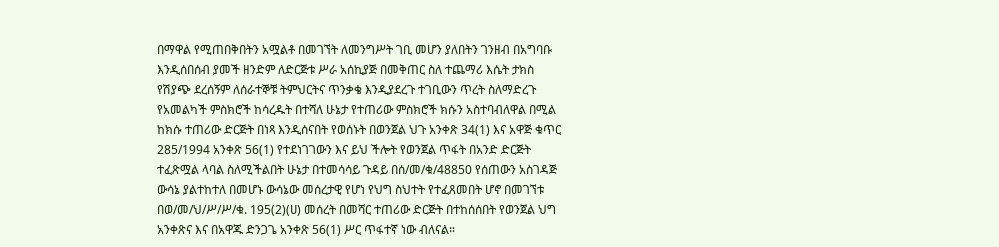በማዋል የሚጠበቅበትን አሟልቶ በመገኘት ለመንግሥት ገቢ መሆን ያለበትን ገንዘብ በአግባቡ እንዲሰበሰብ ያመች ዘንድም ለድርጅቱ ሥራ አሰኪያጅ በመቅጠር ስለ ተጨማሪ እሴት ታክስ የሽያጭ ደረሰኝም ለሰራተኞቹ ትምህርትና ጥንቃቄ እንዲያደረጉ ተገቢውን ጥረት ስለማድረጉ የአመልካች ምስክሮች ከሳረዱት በተሻለ ሁኔታ የተጠሪው ምስክሮች ክሱን አስተባብለዋል በሚል ከክሱ ተጠሪው ድርጅት በነጻ እንዲሰናበት የወሰኑት በወንጀል ህጉ አንቀጽ 34(1) እና አዋጅ ቁጥር 285/1994 አንቀጽ 56(1) የተደነገገውን እና ይህ ችሎት የወንጀል ጥፋት በአንድ ድርጅት ተፈጽሟል ላባል ስለሚችልበት ሁኔታ በተመሳሳይ ጉዳይ በሰ/መ/ቁ/48850 የሰጠውን አስገዳጅ ውሳኔ ያልተከተለ በመሆኑ ውሳኔው መሰረታዊ የሆነ የህግ ስህተት የተፈጸመበት ሆኖ በመገኘቱ በወ/መ/ህ/ሥ/ሥ/ቁ. 195(2)(ሀ) መሰረት በመሻር ተጠሪው ድርጅት በተከሰሰበት የወንጀል ህግ አንቀጽና እና በአዋጁ ድንጋጌ አንቀጽ 56(1) ሥር ጥፋተኛ ነው ብለናል።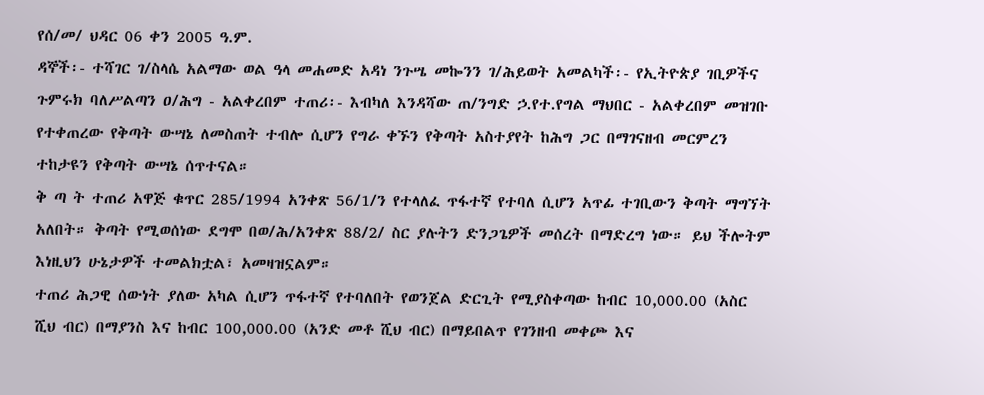የሰ/መ/ ህዳር 06 ቀን 2005 ዓ.ም.
ዳኞች፡- ተሻገር ገ/ስላሴ አልማው ወል ዓላ መሐመድ አዳነ ንጉሤ መኰንን ገ/ሕይወት አመልካች፡- የኢትዮጵያ ገቢዎችና ጉምሩክ ባለሥልጣን ዐ/ሕግ - አልቀረበም ተጠሪ፡- እብካለ እንዳሻው ጠ/ንግድ ኃ.የተ.የግል ማህበር - አልቀረበም መዝገቡ የተቀጠረው የቅጣት ውሣኔ ለመስጠት ተብሎ ሲሆን የግራ ቀኙን የቅጣት አስተያየት ከሕግ ጋር በማገናዘብ መርምረን ተከታዩን የቅጣት ውሣኔ ሰጥተናል።
ቅ ጣ ት ተጠሪ አዋጅ ቁጥር 285/1994 አንቀጽ 56/1/ን የተላለፈ ጥፋተኛ የተባለ ሲሆን አጥፊ ተገቢውን ቅጣት ማግኘት አለበት። ቅጣት የሚወሰነው ደግሞ በወ/ሕ/አንቀጽ 88/2/ ስር ያሉትን ድንጋጌዎች መሰረት በማድረግ ነው። ይህ ችሎትም እነዚህን ሁኔታዎች ተመልክቷል፣ አመዛዝኗልም።
ተጠሪ ሕጋዊ ሰውነት ያለው አካል ሲሆን ጥፋተኛ የተባለበት የወንጀል ድርጊት የሚያስቀጣው ከብር 10,000.00 (አስር ሺህ ብር) በማያንስ እና ከብር 100,000.00 (አንድ መቶ ሺህ ብር) በማይበልጥ የገንዘብ መቀጮ እና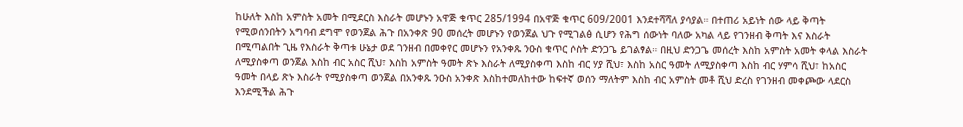ከሁለት እስከ አምስት አመት በሚደርስ እስራት መሆኑን አዋጅ ቁጥር 285/1994 በአዋጅ ቁጥር 609/2001 እንደተሻሻለ ያሳያል። በተጠሪ አይነት ሰው ላይ ቅጣት የሚወሰንበትን አግባብ ደግሞ የወንጀል ሕጉ በአንቀጽ 90 መሰረት መሆኑን የወንጀል ህጉ የሚገልፅ ሲሆን የሕግ ሰውነት ባለው አካል ላይ የገንዘብ ቅጣት እና እስራት በሚጣልበት ጊዜ የእስራት ቅጣቱ ሁኔታ ወደ ገንዘብ በመቀየር መሆኑን የአንቀጹ ንዑስ ቁጥር ሶስት ድንጋጌ ይገልፃል። በዚህ ድንጋጌ መሰረት እስከ አምስት አመት ቀላል እስራት ለሚያስቀጣ ወንጀል እስከ ብር አስር ሺህ፣ እስከ አምስት ዓመት ጽኑ እስራት ለሚያስቀጣ እስከ ብር ሃያ ሺህ፣ እስከ አስር ዓመት ለሚያስቀጣ እስከ ብር ሃምሳ ሺህ፣ ከአስር ዓመት በላይ ጽኑ እስራት የሚያስቀጣ ወንጀል በአንቀጹ ንዑስ አንቀጽ እስከተመለከተው ከፍተኛ ወሰን ማለትም እስከ ብር አምስት መቶ ሺህ ድረስ የገንዘብ መቀጮው ላደርስ እንደሚችል ሕጉ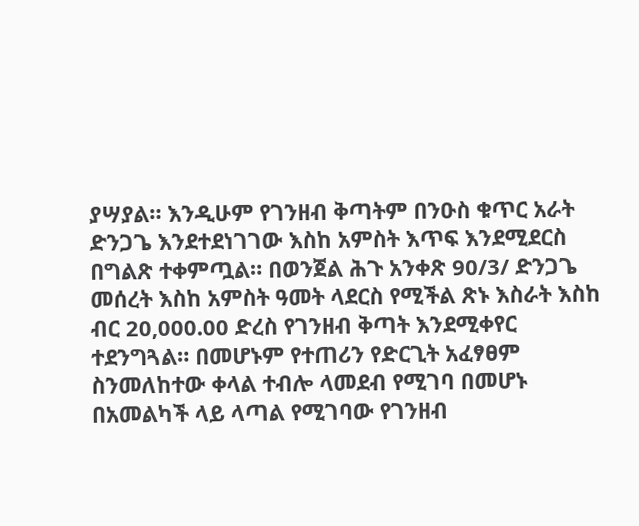ያሣያል። እንዲሁም የገንዘብ ቅጣትም በንዑስ ቁጥር አራት ድንጋጌ እንደተደነገገው እስከ አምስት እጥፍ እንደሚደርስ በግልጽ ተቀምጧል። በወንጀል ሕጉ አንቀጽ 90/3/ ድንጋጌ መሰረት እስከ አምስት ዓመት ላደርስ የሚችል ጽኑ እስራት እስከ ብር 20,000.00 ድረስ የገንዘብ ቅጣት እንደሚቀየር ተደንግጓል። በመሆኑም የተጠሪን የድርጊት አፈፃፀም ስንመለከተው ቀላል ተብሎ ላመደብ የሚገባ በመሆኑ በአመልካች ላይ ላጣል የሚገባው የገንዘብ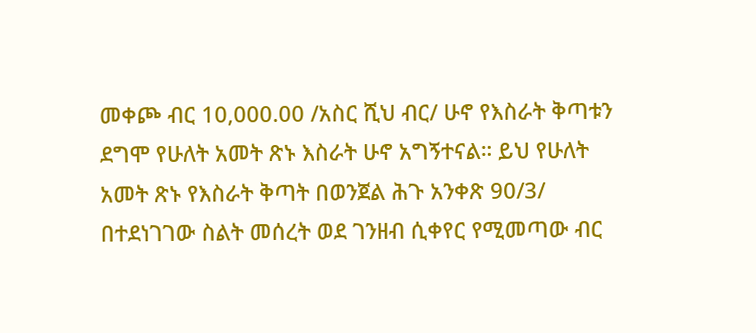መቀጮ ብር 10,000.00 /አስር ሺህ ብር/ ሁኖ የእስራት ቅጣቱን ደግሞ የሁለት አመት ጽኑ እስራት ሁኖ አግኝተናል። ይህ የሁለት አመት ጽኑ የእስራት ቅጣት በወንጀል ሕጉ አንቀጽ 90/3/ በተደነገገው ስልት መሰረት ወደ ገንዘብ ሲቀየር የሚመጣው ብር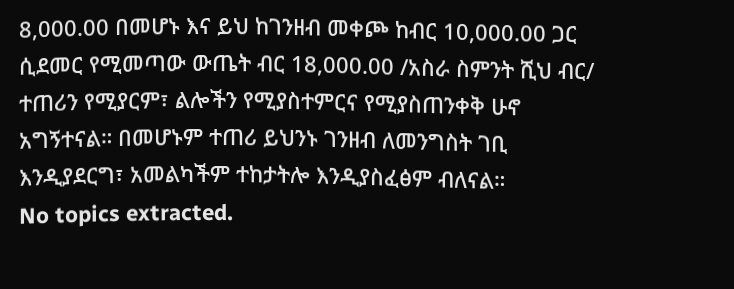8,000.00 በመሆኑ እና ይህ ከገንዘብ መቀጮ ከብር 10,000.00 ጋር ሲደመር የሚመጣው ውጤት ብር 18,000.00 /አስራ ስምንት ሺህ ብር/ ተጠሪን የሚያርም፣ ልሎችን የሚያስተምርና የሚያስጠንቀቅ ሁኖ አግኝተናል። በመሆኑም ተጠሪ ይህንኑ ገንዘብ ለመንግስት ገቢ እንዲያደርግ፣ አመልካችም ተከታትሎ እንዲያስፈፅም ብለናል።
No topics extracted.